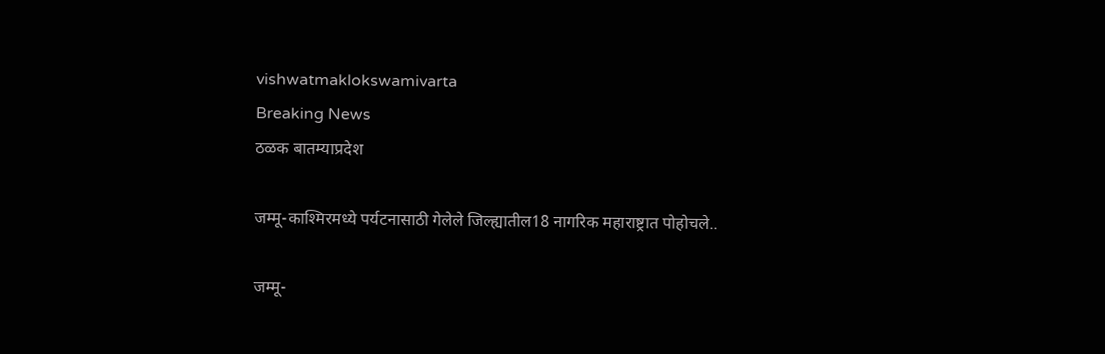vishwatmaklokswamivarta
Breaking News
ठळक बातम्याप्रदेश

जम्मू-काश्मिरमध्ये पर्यटनासाठी गेलेले जिल्ह्यातील18 नागरिक महाराष्ट्रात पोहोचले..

जम्मू-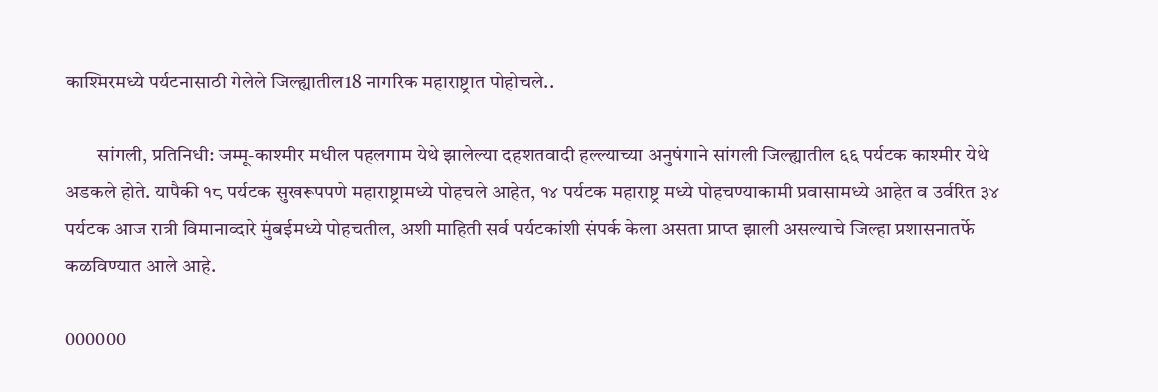काश्मिरमध्ये पर्यटनासाठी गेलेले जिल्ह्यातील18 नागरिक महाराष्ट्रात पोहोचले..

        सांगली, प्रतिनिधी: जम्मू-काश्मीर मधील पहलगाम येथे झालेल्या दहशतवादी हल्ल्याच्या अनुषंगाने सांगली जिल्ह्यातील ६६ पर्यटक काश्मीर येथे अडकले होते. यापैकी १८ पर्यटक सुखरूपपणे महाराष्ट्रामध्ये पोहचले आहेत, १४ पर्यटक महाराष्ट्र मध्ये पोहचण्याकामी प्रवासामध्ये आहेत व उर्वरित ३४ पर्यटक आज रात्री विमानाव्दारे मुंबईमध्ये पोहचतील, अशी माहिती सर्व पर्यटकांशी संपर्क केला असता प्राप्त झाली असल्याचे जिल्हा प्रशासनातर्फे कळविण्यात आले आहे.

000000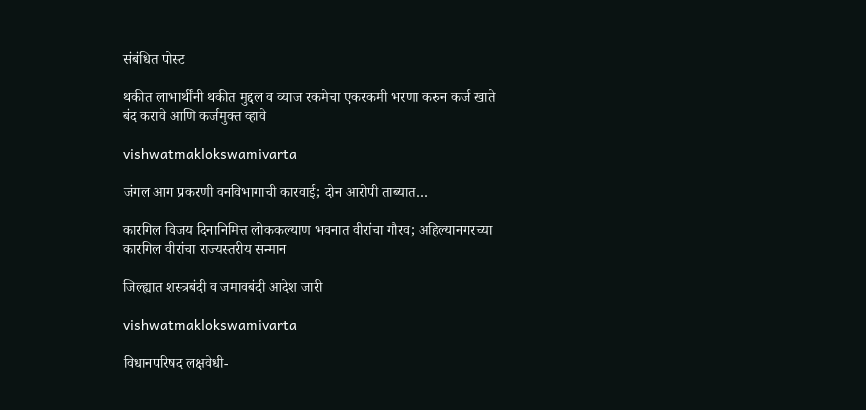संबंधित पोस्ट

थकीत लाभार्थींनी थकीत मुद्दल व व्याज रकमेचा एकरकमी भरणा करुन कर्ज खाते बंद करावे आणि कर्जमुक्त व्हावे

vishwatmaklokswamivarta

जंगल आग प्रकरणी वनविभागाची कारवाई; दोन आरोपी ताब्यात…

कारगिल विजय दिनानिमित्त लोककल्याण भवनात वीरांचा गौरव; अहिल्यानगरच्या कारगिल वीरांचा राज्यस्तरीय सन्मान

जिल्ह्यात शस्त्रबंदी व जमावबंदी आदेश जारी

vishwatmaklokswamivarta

विधानपरिषद लक्षवेधी-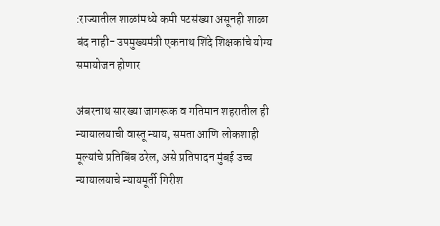:राज्यातील शाळांमध्ये कमी पटसंख्या असूनही शाळा बंद नाही- उपमुख्यमंत्री एकनाथ शिंदे शिक्षकांचे योग्य समायोजन होणार

अंबरनाथ सारख्या जागरूक व गतिमान शहरातील ही न्यायालयाची वास्तू न्याय, समता आणि लोकशाही मूल्यांचे प्रतिबिंब ठरेल, असे प्रतिपादन मुंबई उच्च न्यायालयाचे न्यायमूर्ती गिरीश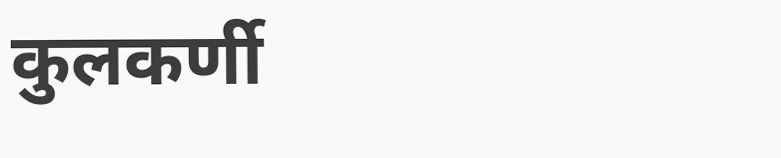कुलकर्णी